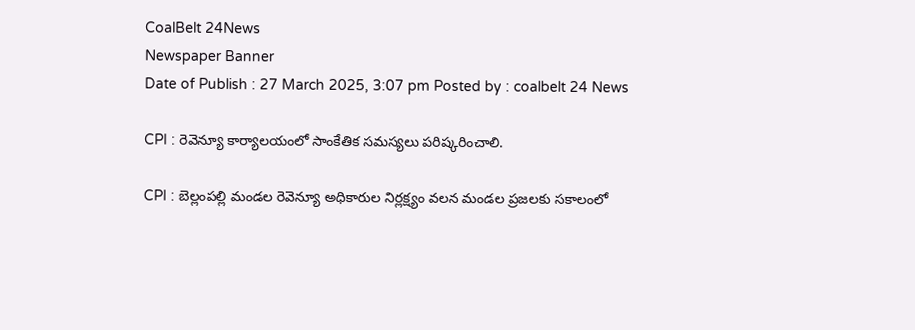CoalBelt 24News
Newspaper Banner
Date of Publish : 27 March 2025, 3:07 pm Posted by : coalbelt 24 News

CPI : రెవెన్యూ కార్యాలయంలో సాంకేతిక సమస్యలు పరిష్కరించాలి.

CPI : బెల్లంపల్లి మండల రెవెన్యూ అధికారుల నిర్లక్ష్యం వలన మండల ప్రజలకు సకాలంలో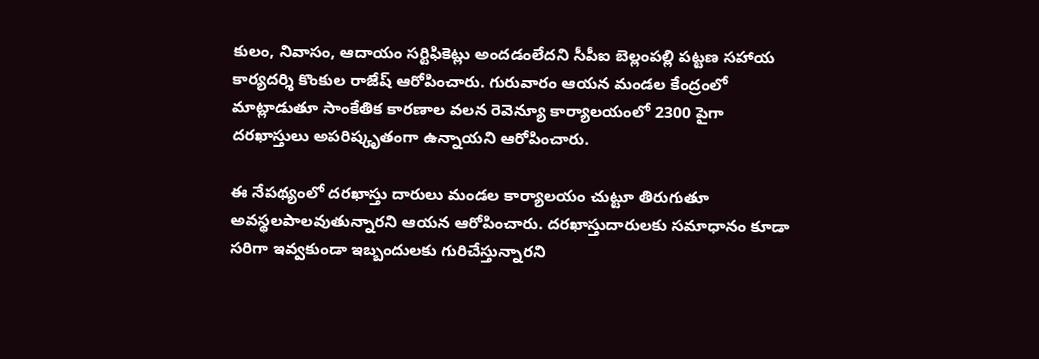కులం, నివాసం, ఆదాయం సర్టిఫికెట్లు అందడంలేదని సీపీఐ బెల్లంపల్లి పట్టణ సహాయ కార్యదర్శి కొంకుల రాజేష్ ఆరోపించారు. గురువారం ఆయన మండల కేంద్రంలో మాట్లాడుతూ సాంకేతిక కారణాల వలన రెవెన్యూ కార్యాలయంలో 2300 పైగా దరఖాస్తులు అపరిష్కృతంగా ఉన్నాయని ఆరోపించారు.

ఈ నేపథ్యంలో దరఖాస్తు దారులు మండల కార్యాలయం చుట్టూ తిరుగుతూ అవస్థలపాలవుతున్నారని ఆయన ఆరోపించారు. దరఖాస్తుదారులకు సమాధానం కూడా సరిగా ఇవ్వకుండా ఇబ్బందులకు గురిచేస్తున్నారని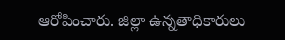ఆరోపించారు. జిల్లా ఉన్నతాధికారులు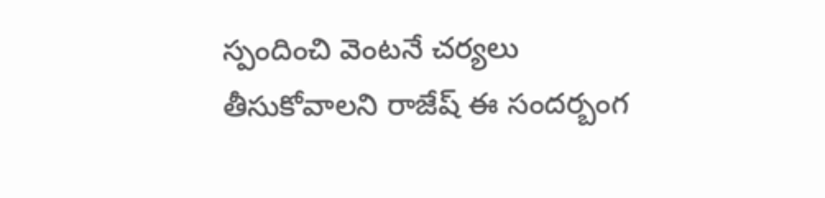స్పందించి వెంటనే చర్యలు తీసుకోవాలని రాజేష్ ఈ సందర్బంగ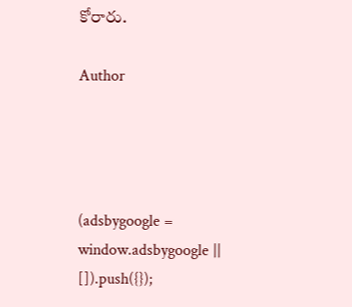కోరారు.

Author




(adsbygoogle = window.adsbygoogle || []).push({});